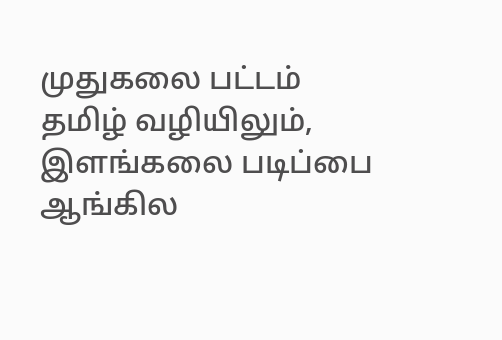முதுகலை பட்டம் தமிழ் வழியிலும்,
இளங்கலை படிப்பை ஆங்கில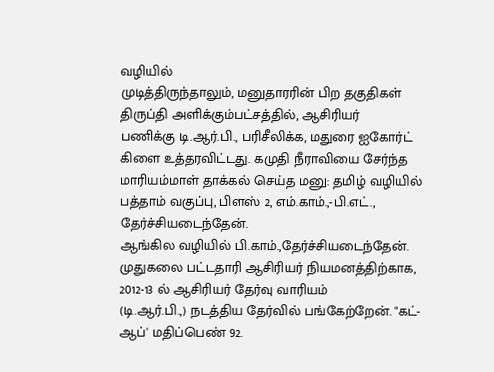வழியில்
முடித்திருந்தாலும், மனுதாரரின் பிற தகுதிகள்
திருப்தி அளிக்கும்பட்சத்தில், ஆசிரியர்
பணிக்கு டி.ஆர்.பி., பரிசீலிக்க, மதுரை ஐகோர்ட்
கிளை உத்தரவிட்டது. கமுதி நீராவியை சேர்ந்த
மாரியம்மாள் தாக்கல் செய்த மனு: தமிழ் வழியில்
பத்தாம் வகுப்பு, பிளஸ் 2, எம்.காம்.,-பி.எட்.,
தேர்ச்சியடைந்தேன்.
ஆங்கில வழியில் பி.காம்.,தேர்ச்சியடைந்தேன்.
முதுகலை பட்டதாரி ஆசிரியர் நியமனத்திற்காக,
2012-13 ல் ஆசிரியர் தேர்வு வாரியம்
(டி.ஆர்.பி.,) நடத்திய தேர்வில் பங்கேற்றேன். "கட்-
ஆப்' மதிப்பெண் 92.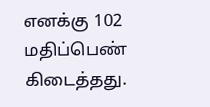எனக்கு 102 மதிப்பெண்
கிடைத்தது.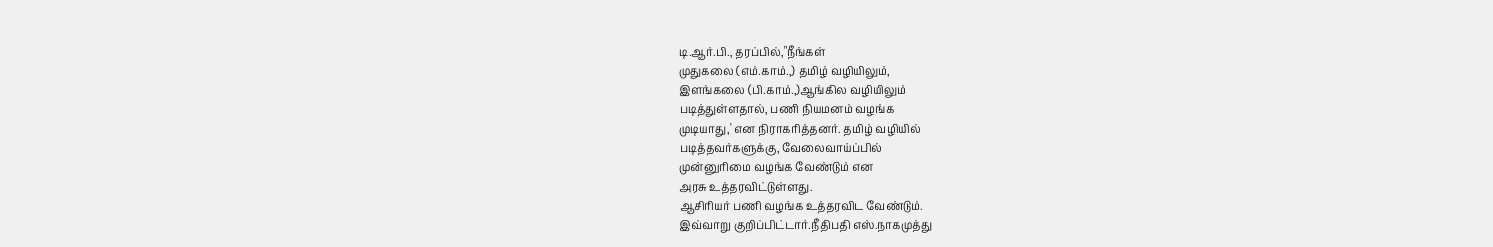டி.ஆர்.பி., தரப்பில்,"நீங்கள்
முதுகலை (எம்.காம்.,) தமிழ் வழியிலும்,
இளங்கலை (பி.காம்.,)ஆங்கில வழியிலும்
படித்துள்ளதால், பணி நியமனம் வழங்க
முடியாது,' என நிராகரித்தனர். தமிழ் வழியில்
படித்தவர்களுக்கு, வேலைவாய்ப்பில்
முன்னுரிமை வழங்க வேண்டும் என
அரசு உத்தரவிட்டுள்ளது.
ஆசிரியர் பணி வழங்க உத்தரவிட வேண்டும்.
இவ்வாறு குறிப்பிட்டார்.நீதிபதி எஸ்.நாகமுத்து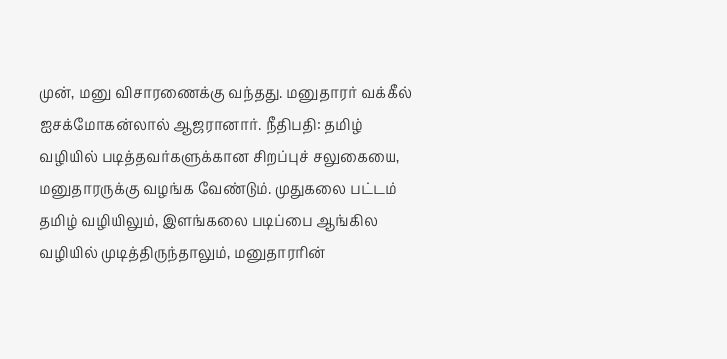முன், மனு விசாரணைக்கு வந்தது. மனுதாரர் வக்கீல்
ஐசக்மோகன்லால் ஆஜரானார். நீதிபதி: தமிழ்
வழியில் படித்தவர்களுக்கான சிறப்புச் சலுகையை,
மனுதாரருக்கு வழங்க வேண்டும். முதுகலை பட்டம்
தமிழ் வழியிலும், இளங்கலை படிப்பை ஆங்கில
வழியில் முடித்திருந்தாலும், மனுதாரரின்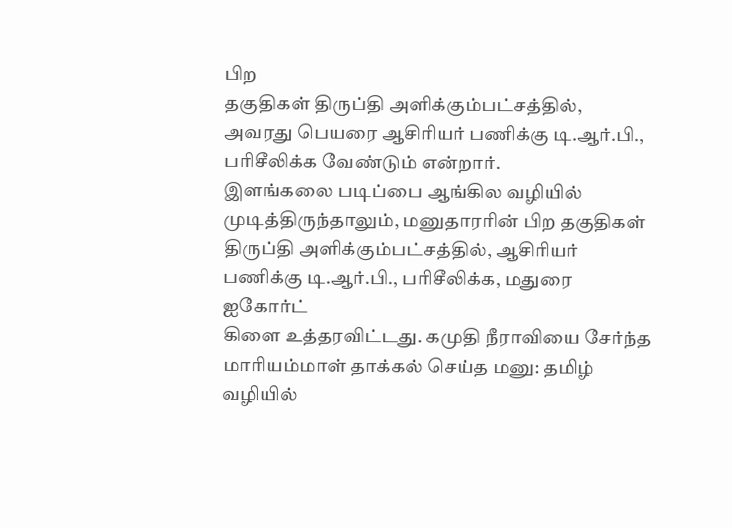பிற
தகுதிகள் திருப்தி அளிக்கும்பட்சத்தில்,
அவரது பெயரை ஆசிரியர் பணிக்கு டி.ஆர்.பி.,
பரிசீலிக்க வேண்டும் என்றார்.
இளங்கலை படிப்பை ஆங்கில வழியில்
முடித்திருந்தாலும், மனுதாரரின் பிற தகுதிகள்
திருப்தி அளிக்கும்பட்சத்தில், ஆசிரியர்
பணிக்கு டி.ஆர்.பி., பரிசீலிக்க, மதுரை ஐகோர்ட்
கிளை உத்தரவிட்டது. கமுதி நீராவியை சேர்ந்த
மாரியம்மாள் தாக்கல் செய்த மனு: தமிழ் வழியில்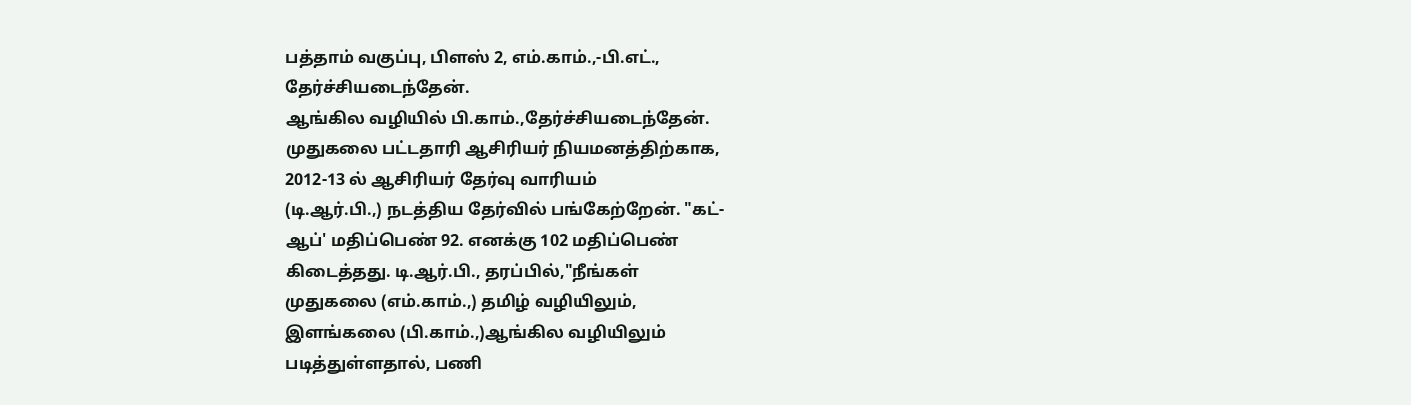பத்தாம் வகுப்பு, பிளஸ் 2, எம்.காம்.,-பி.எட்.,
தேர்ச்சியடைந்தேன்.
ஆங்கில வழியில் பி.காம்.,தேர்ச்சியடைந்தேன்.
முதுகலை பட்டதாரி ஆசிரியர் நியமனத்திற்காக,
2012-13 ல் ஆசிரியர் தேர்வு வாரியம்
(டி.ஆர்.பி.,) நடத்திய தேர்வில் பங்கேற்றேன். "கட்-
ஆப்' மதிப்பெண் 92. எனக்கு 102 மதிப்பெண்
கிடைத்தது. டி.ஆர்.பி., தரப்பில்,"நீங்கள்
முதுகலை (எம்.காம்.,) தமிழ் வழியிலும்,
இளங்கலை (பி.காம்.,)ஆங்கில வழியிலும்
படித்துள்ளதால், பணி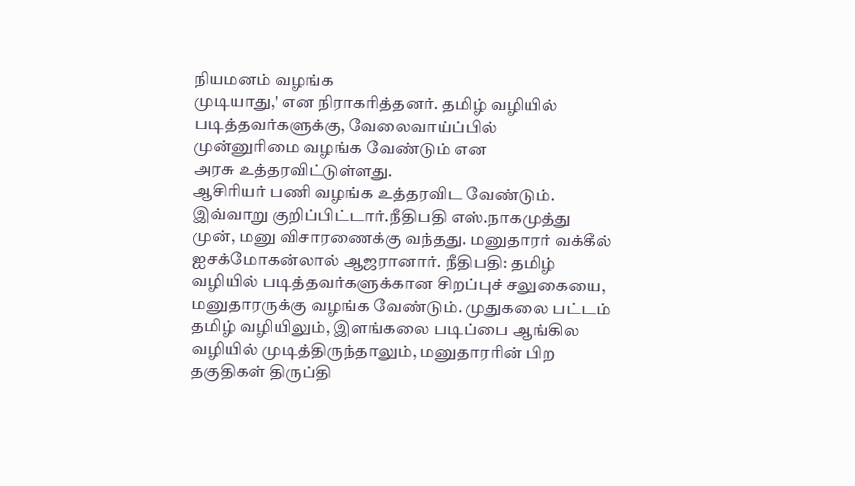நியமனம் வழங்க
முடியாது,' என நிராகரித்தனர். தமிழ் வழியில்
படித்தவர்களுக்கு, வேலைவாய்ப்பில்
முன்னுரிமை வழங்க வேண்டும் என
அரசு உத்தரவிட்டுள்ளது.
ஆசிரியர் பணி வழங்க உத்தரவிட வேண்டும்.
இவ்வாறு குறிப்பிட்டார்.நீதிபதி எஸ்.நாகமுத்து
முன், மனு விசாரணைக்கு வந்தது. மனுதாரர் வக்கீல்
ஐசக்மோகன்லால் ஆஜரானார். நீதிபதி: தமிழ்
வழியில் படித்தவர்களுக்கான சிறப்புச் சலுகையை,
மனுதாரருக்கு வழங்க வேண்டும். முதுகலை பட்டம்
தமிழ் வழியிலும், இளங்கலை படிப்பை ஆங்கில
வழியில் முடித்திருந்தாலும், மனுதாரரின் பிற
தகுதிகள் திருப்தி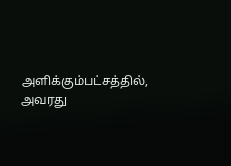அளிக்கும்பட்சத்தில்,
அவரது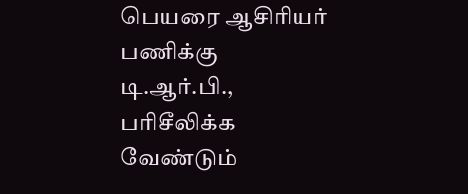பெயரை ஆசிரியர் பணிக்கு டி.ஆர்.பி.,
பரிசீலிக்க வேண்டும்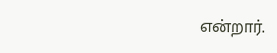என்றார்.